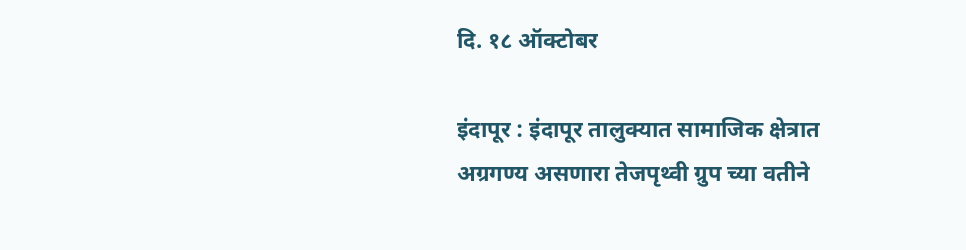दि. १८ ऑक्टोबर

इंदापूर : इंदापूर तालुक्यात सामाजिक क्षेत्रात अग्रगण्य असणारा तेजपृथ्वी ग्रुप च्या वतीने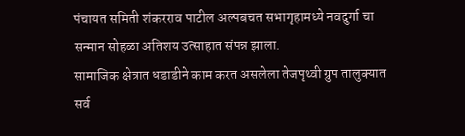पंचायत समिती शंकरराव पाटील अल्पबचत सभागृहामध्ये नवदुर्गा चा सन्मान सोहळा अतिशय उत्साहात संपन्न झाला.
सामाजिक क्षेत्रात धडाडीने काम करत असलेला तेजपृथ्वी ग्रुप तालुक्यात सर्व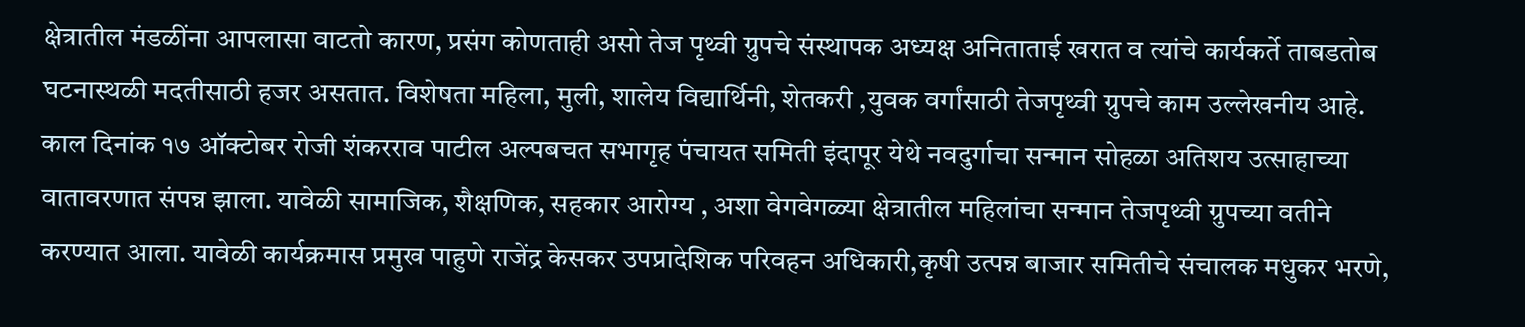क्षेत्रातील मंडळींना आपलासा वाटतो कारण, प्रसंग कोणताही असो तेज पृथ्वी ग्रुपचे संस्थापक अध्यक्ष अनिताताई खरात व त्यांचे कार्यकर्ते ताबडतोब घटनास्थळी मदतीसाठी हजर असतात. विशेषता महिला, मुली, शालेय विद्यार्थिनी, शेतकरी ,युवक वर्गांसाठी तेजपृथ्वी ग्रुपचे काम उल्लेखनीय आहे.
काल दिनांक १७ ऑक्टोबर रोजी शंकरराव पाटील अल्पबचत सभागृह पंचायत समिती इंदापूर येथे नवदुर्गाचा सन्मान सोहळा अतिशय उत्साहाच्या वातावरणात संपन्न झाला. यावेळी सामाजिक, शैक्षणिक, सहकार आरोग्य , अशा वेगवेगळ्या क्षेत्रातील महिलांचा सन्मान तेजपृथ्वी ग्रुपच्या वतीने करण्यात आला. यावेळी कार्यक्रमास प्रमुख पाहुणे राजेंद्र केसकर उपप्रादेशिक परिवहन अधिकारी,कृषी उत्पन्न बाजार समितीचे संचालक मधुकर भरणे,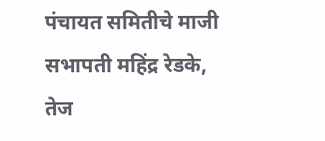पंचायत समितीचे माजी सभापती महिंद्र रेडके, तेज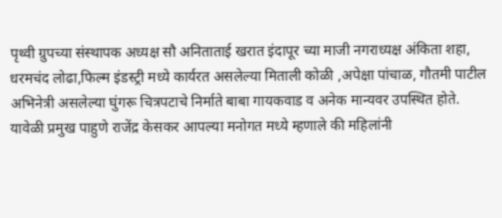पृथ्वी ग्रुपच्या संस्थापक अध्यक्ष सौ अनिताताई खरात इंदापूर च्या माजी नगराध्यक्ष अंकिता शहा, धरमचंद लोढा,फिल्म इंडस्ट्री मध्ये कार्यरत असलेल्या मिताली कोळी ,अपेक्षा पांचाळ, गौतमी पाटील अभिनेत्री असलेल्या घुंगरू चित्रपटाचे निर्माते बाबा गायकवाड व अनेक मान्यवर उपस्थित होते.
यावेळी प्रमुख पाहुणे राजेंद्र केसकर आपल्या मनोगत मध्ये म्हणाले की महिलांनी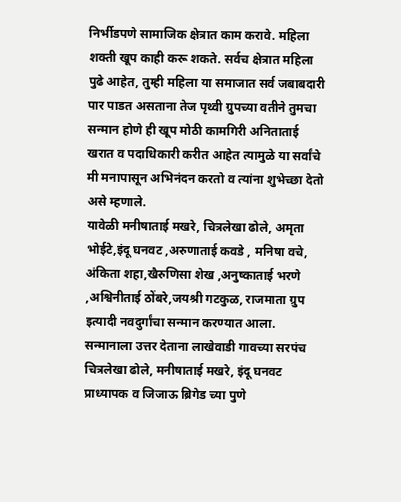निर्भीडपणे सामाजिक क्षेत्रात काम करावे. महिला शक्ती खूप काही करू शकते. सर्वच क्षेत्रात महिला पुढे आहेत, तुम्ही महिला या समाजात सर्व जबाबदारी पार पाडत असताना तेज पृथ्वी ग्रुपच्या वतीने तुमचा सन्मान होणे ही खूप मोठी कामगिरी अनिताताई खरात व पदाधिकारी करीत आहेत त्यामुळे या सर्वांचे मी मनापासून अभिनंदन करतो व त्यांना शुभेच्छा देतो असे म्हणाले.
यावेळी मनीषाताई मखरे, चित्रलेखा ढोले, अमृता भोईटे,इंदू घनवट ,अरुणाताई कवडे , मनिषा वचे, अंकिता शहा,खैरुणिसा शेख ,अनुष्काताई भरणे ,अश्विनीताई ठोंबरे,जयश्री गटकुळ, राजमाता ग्रुप इत्यादी नवदुर्गांचा सन्मान करण्यात आला.
सन्मानाला उत्तर देताना लाखेवाडी गावच्या सरपंच चित्रलेखा ढोले, मनीषाताई मखरे, इंदू घनवट प्राध्यापक व जिजाऊ ब्रिगेड च्या पुणे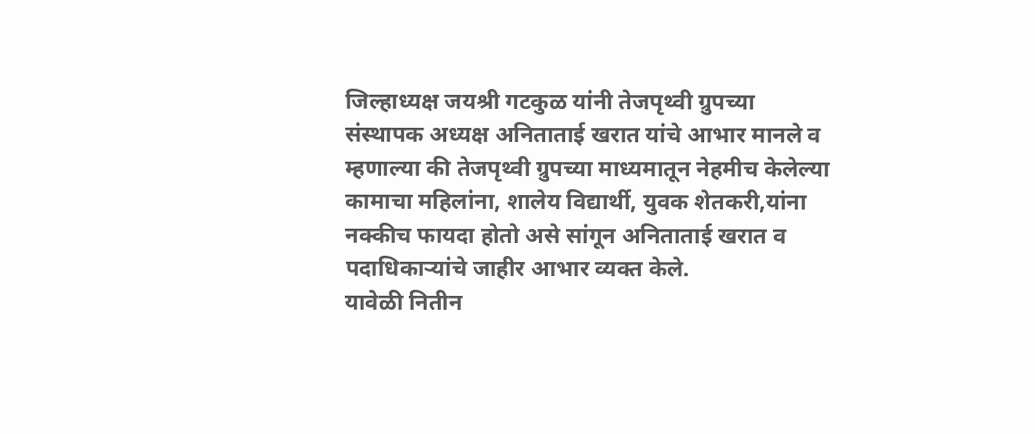जिल्हाध्यक्ष जयश्री गटकुळ यांनी तेजपृथ्वी ग्रुपच्या संस्थापक अध्यक्ष अनिताताई खरात यांचे आभार मानले व म्हणाल्या की तेजपृथ्वी ग्रुपच्या माध्यमातून नेहमीच केलेल्या कामाचा महिलांना, शालेय विद्यार्थी, युवक शेतकरी,यांना नक्कीच फायदा होतो असे सांगून अनिताताई खरात व पदाधिकाऱ्यांचे जाहीर आभार व्यक्त केले.
यावेळी नितीन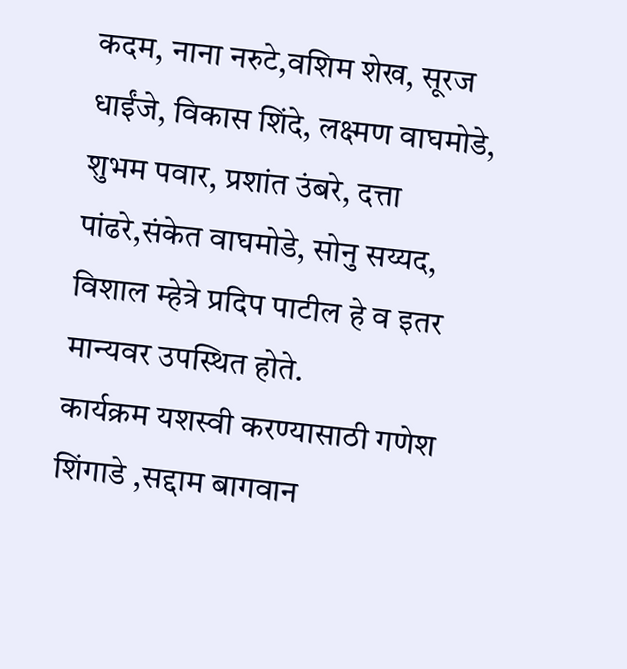कदम, नाना नरुटे,वशिम शेख, सूरज धाईंजे, विकास शिंदे, लक्ष्मण वाघमोडे, शुभम पवार, प्रशांत उंबरे, दत्ता पांढरे,संकेत वाघमोडे, सोनु सय्यद, विशाल म्हेत्रे प्रदिप पाटील हे व इतर मान्यवर उपस्थित होते.
कार्यक्रम यशस्वी करण्यासाठी गणेश शिंगाडे ,सद्दाम बागवान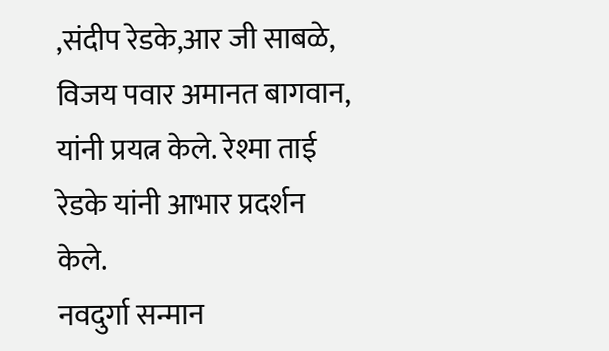,संदीप रेडके,आर जी साबळे, विजय पवार अमानत बागवान, यांनी प्रयत्न केले. रेश्मा ताई रेडके यांनी आभार प्रदर्शन केले.
नवदुर्गा सन्मान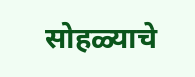सोहळ्याचे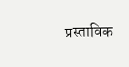प्रस्ताविक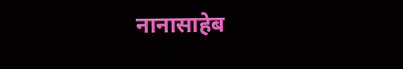नानासाहेब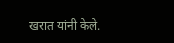खरात यांनी केले.